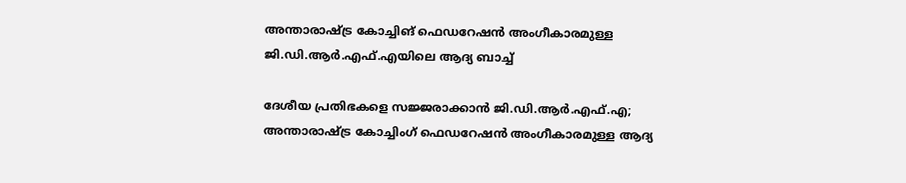അന്താരാഷ്ട്ര കോച്ചിങ് ഫെഡറേഷൻ അംഗീകാരമുള്ള ജി.ഡി.ആർ.എഫ്.എയിലെ ആദ്യ ബാച്ച്

ദേശീയ പ്രതിഭകളെ സജ്ജരാക്കാൻ ജി.ഡി.ആർ.എഫ്.എ; അന്താരാഷ്ട്ര കോച്ചിംഗ് ഫെഡറേഷൻ അംഗീകാരമുള്ള ആദ്യ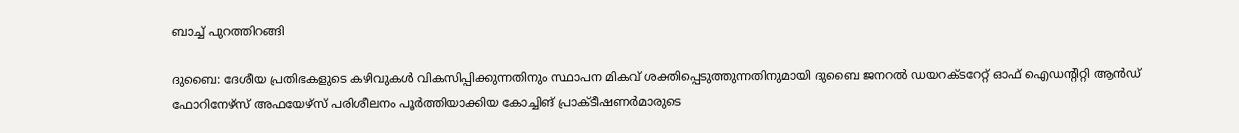ബാച്ച് പുറത്തിറങ്ങി

ദുബൈ: ദേശീയ പ്രതിഭകളുടെ കഴിവുകൾ വികസിപ്പിക്കുന്നതിനും സ്ഥാപന മികവ് ശക്തിപ്പെടുത്തുന്നതിനുമായി ദുബൈ ജനറൽ ഡയറക്ടറേറ്റ് ഓഫ് ഐഡന്‍റിറ്റി ആൻഡ് ഫോറിനേഴ്സ് അഫയേഴ്സ് പരിശീലനം പൂർത്തിയാക്കിയ കോച്ചിങ് പ്രാക്ടീഷണർമാരുടെ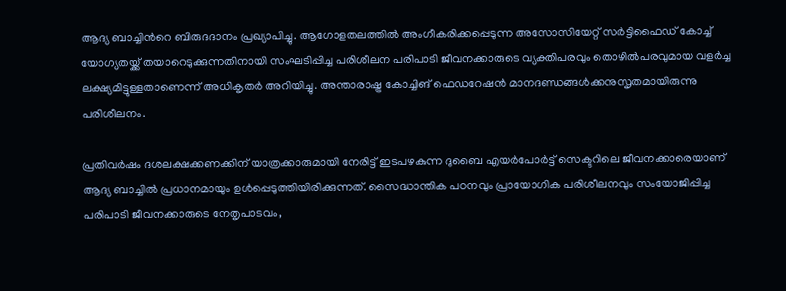ആദ്യ ബാച്ചിന്‍റെ ബിരുദദാനം പ്രഖ്യാപിച്ചു. ആഗോളതലത്തിൽ അംഗീകരിക്കപ്പെടുന്ന അസോസിയേറ്റ് സർട്ടിഫൈഡ് കോച്ച് യോഗ്യതയ്ക്ക് തയാറെടുക്കുന്നതിനായി സംഘടിപ്പിച്ച പരിശീലന പരിപാടി ജീവനക്കാരുടെ വ്യക്തിപരവും തൊഴിൽപരവുമായ വളർച്ച ലക്ഷ്യമിട്ടുള്ളതാണെന്ന് അധികൃതർ അറിയിച്ചു. അന്താരാഷ്ട്ര കോച്ചിങ് ഫെഡറേഷൻ മാനദണ്ഡങ്ങൾക്കനുസൃതമായിരുന്നു പരിശീലനം.

പ്രതിവർഷം ദശലക്ഷക്കണക്കിന് യാത്രക്കാരുമായി നേരിട്ട് ഇടപഴകുന്ന ദുബൈ എയർപോർട്ട് സെക്ടറിലെ ജീവനക്കാരെയാണ് ആദ്യ ബാച്ചിൽ പ്രധാനമായും ഉൾപ്പെടുത്തിയിരിക്കുന്നത്. സൈദ്ധാന്തിക പഠനവും പ്രായോഗിക പരിശീലനവും സംയോജിപ്പിച്ച പരിപാടി ജീവനക്കാരുടെ നേതൃപാടവം,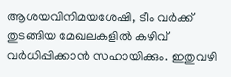ആശയവിനിമയശേഷി, ടീം വർക്ക് തുടങ്ങിയ മേഖലകളിൽ കഴിവ് വർധിപ്പിക്കാൻ സഹായിക്കും. ഇതുവഴി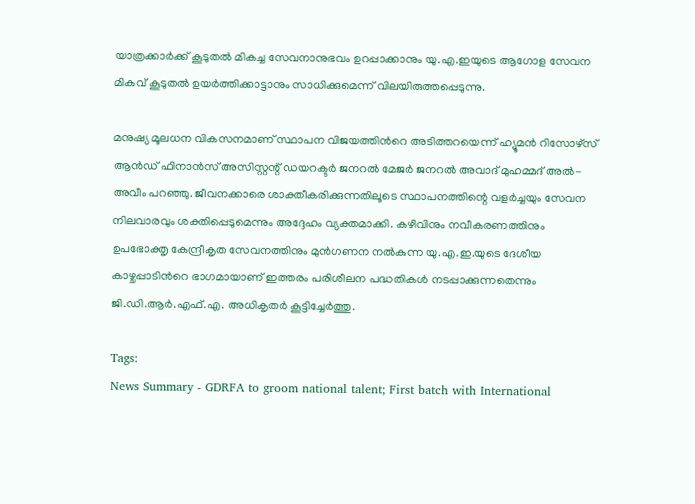യാത്രക്കാർക്ക് കൂടുതൽ മികച്ച സേവനാനുഭവം ഉറപ്പാക്കാനും യു.എ.ഇയുടെ ആഗോള സേവന മികവ് കൂടുതൽ ഉയർത്തിക്കാട്ടാനും സാധിക്കുമെന്ന് വിലയിരുത്തപ്പെടുന്നു.

മനുഷ്യ മൂലധന വികസനമാണ് സ്ഥാപന വിജയത്തിന്‍റെ അടിത്തറയെന്ന് ഹ്യൂമൻ റിസോഴ്‌സ് ആൻഡ് ഫിനാൻസ് അസിസ്റ്റന്റ് ഡയറക്ടർ ജനറൽ മേജർ ജനറൽ അവാദ് മുഹമ്മദ് അൽ-അവീം പറഞ്ഞു. ജീവനക്കാരെ ശാക്തീകരിക്കുന്നതിലൂടെ സ്ഥാപനത്തിന്റെ വളർച്ചയും സേവന നിലവാരവും ശക്തിപ്പെടുമെന്നും അദ്ദേഹം വ്യക്തമാക്കി. കഴിവിനും നവീകരണത്തിനും ഉപഭോക്തൃ കേന്ദ്രീകൃത സേവനത്തിനും മുൻഗണന നൽകുന്ന യു.എ.ഇ.യുടെ ദേശീയ കാഴ്ചപ്പാടിന്‍റെ ഭാഗമായാണ് ഇത്തരം പരിശീലന പദ്ധതികൾ നടപ്പാക്കുന്നതെന്നും ജി.ഡി.ആർ.എഫ്.എ. അധികൃതർ കൂട്ടിച്ചേർത്തു.

Tags:
News Summary - GDRFA to groom national talent; First batch with International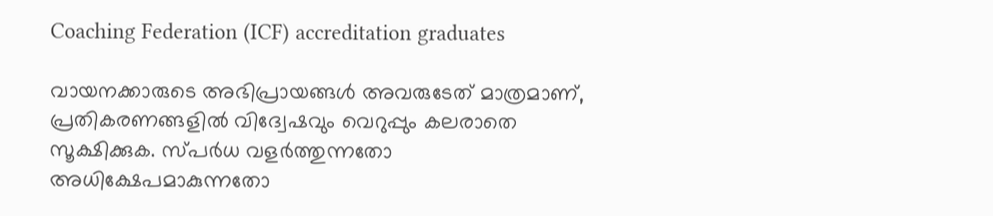Coaching Federation (ICF) accreditation graduates

വായനക്കാരുടെ അഭിപ്രായങ്ങള്‍ അവരുടേത് മാത്രമാണ്, പ്രതികരണങ്ങളിൽ വിദ്വേഷവും വെറുപ്പും കലരാതെ സൂക്ഷിക്കുക. സ്പർധ വളർത്തുന്നതോ അധിക്ഷേപമാകുന്നതോ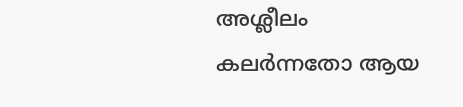അശ്ലീലം കലർന്നതോ ആയ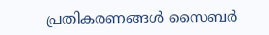പ്രതികരണങ്ങൾ സൈബർ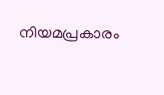നിയമപ്രകാരം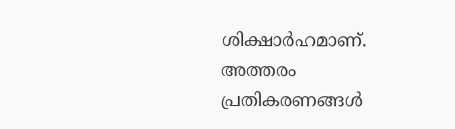ശിക്ഷാർഹമാണ്. അത്തരം പ്രതികരണങ്ങൾ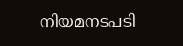നിയമനടപടി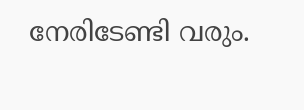നേരിടേണ്ടി വരും.